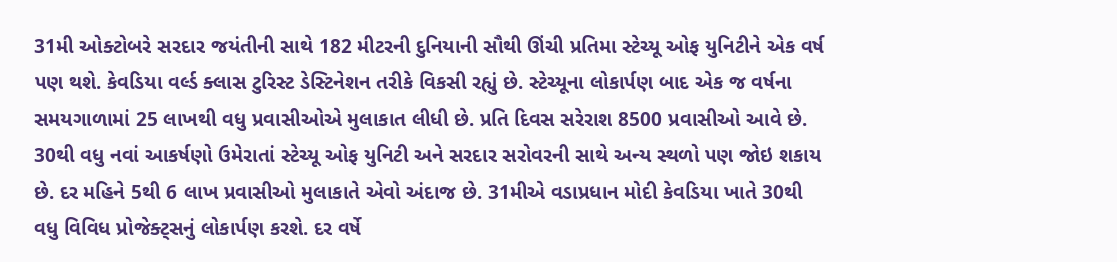31મી ઓક્ટોબરે સરદાર જયંતીની સાથે 182 મીટરની દુનિયાની સૌથી ઊંચી પ્રતિમા સ્ટેચ્યૂ ઓફ યુનિટીને એક વર્ષ પણ થશે. કેવડિયા વર્લ્ડ ક્લાસ ટુરિસ્ટ ડેસ્ટિનેશન તરીકે વિકસી રહ્યું છે. સ્ટેચ્યૂના લોકાર્પણ બાદ એક જ વર્ષના સમયગાળામાં 25 લાખથી વધુ પ્રવાસીઓએ મુલાકાત લીધી છે. પ્રતિ દિવસ સરેરાશ 8500 પ્રવાસીઓ આવે છે. 30થી વધુ નવાં આકર્ષણો ઉમેરાતાં સ્ટેચ્યૂ ઓફ યુનિટી અને સરદાર સરોવરની સાથે અન્ય સ્થળો પણ જોઇ શકાય છે. દર મહિને 5થી 6 લાખ પ્રવાસીઓ મુલાકાતે એવો અંદાજ છે. 31મીએ વડાપ્રધાન મોદી કેવડિયા ખાતે 30થી વધુ વિવિધ પ્રોજેક્ટ્સનું લોકાર્પણ કરશે. દર વર્ષે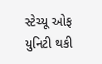સ્ટેચ્યૂ ઓફ યુનિટી થકી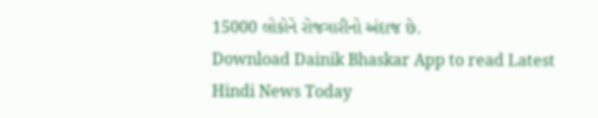15000 લોકોને રોજગારીનો અંદાજ છે.
Download Dainik Bhaskar App to read Latest Hindi News Today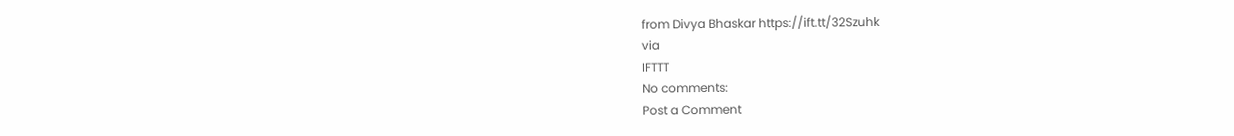from Divya Bhaskar https://ift.tt/32Szuhk
via
IFTTT
No comments:
Post a Comment